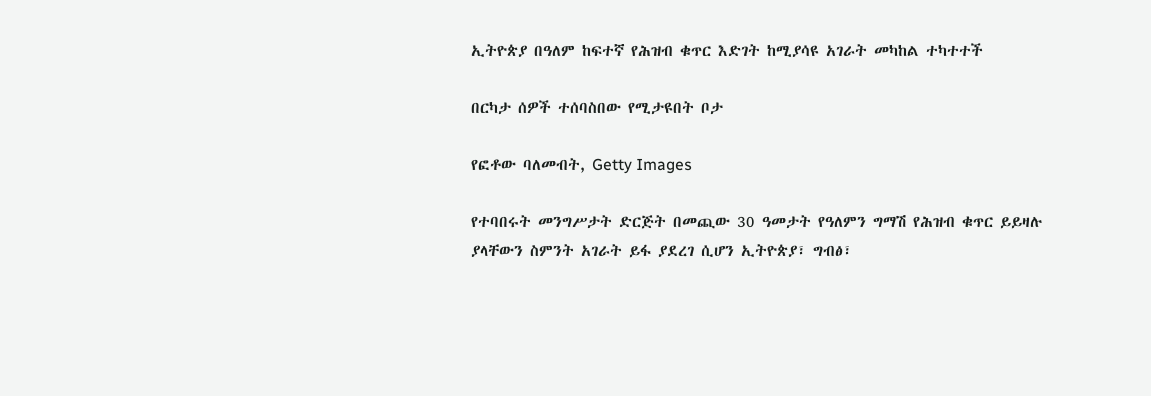ኢትዮጵያ በዓለም ከፍተኛ የሕዝብ ቁጥር እድገት ከሚያሳዩ አገራት መካከል ተካተተች

በርካታ ሰዎች ተሰባስበው የሚታዩበት ቦታ

የፎቶው ባለመብት, Getty Images

የተባበሩት መንግሥታት ድርጅት በመጪው 30 ዓመታት የዓለምን ግማሽ የሕዝብ ቁጥር ይይዛሉ ያላቸውን ስምንት አገራት ይፋ ያደረገ ሲሆን ኢትዮጵያ፣ ግብፅ፣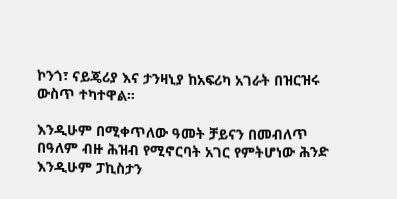ኮንጎ፣ ናይጄሪያ እና ታንዛኒያ ከአፍሪካ አገራት በዝርዝሩ ውስጥ ተካተዋል።

እንዲሁም በሚቀጥለው ዓመት ቻይናን በመብለጥ በዓለም ብዙ ሕዝብ የሚኖርባት አገር የምትሆነው ሕንድ እንዲሁም ፓኪስታን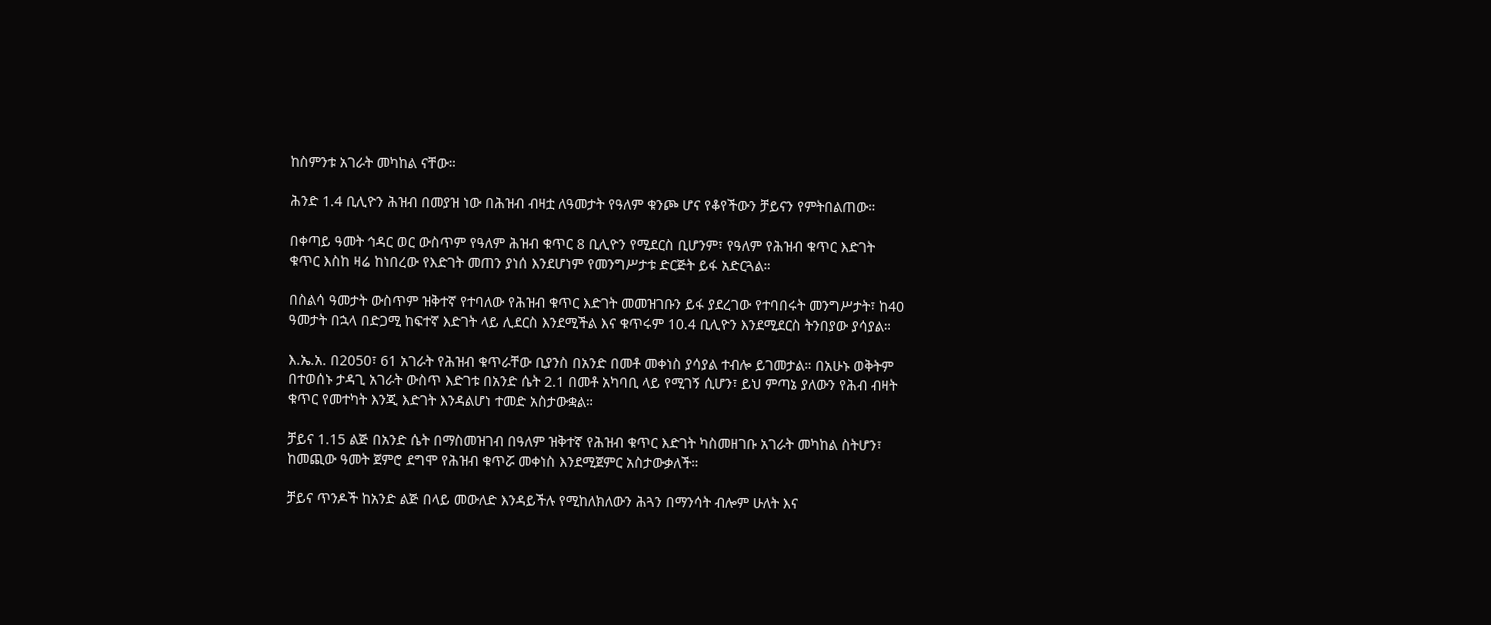ከስምንቱ አገራት መካከል ናቸው።

ሕንድ 1.4 ቢሊዮን ሕዝብ በመያዝ ነው በሕዝብ ብዛቷ ለዓመታት የዓለም ቁንጮ ሆና የቆየችውን ቻይናን የምትበልጠው።

በቀጣይ ዓመት ኅዳር ወር ውስጥም የዓለም ሕዝብ ቁጥር 8 ቢሊዮን የሚደርስ ቢሆንም፣ የዓለም የሕዝብ ቁጥር እድገት ቁጥር እስከ ዛሬ ከነበረው የእድገት መጠን ያነሰ እንደሆነም የመንግሥታቱ ድርጅት ይፋ አድርጓል።

በስልሳ ዓመታት ውስጥም ዝቅተኛ የተባለው የሕዝብ ቁጥር እድገት መመዝገቡን ይፋ ያደረገው የተባበሩት መንግሥታት፣ ከ40 ዓመታት በኋላ በድጋሚ ከፍተኛ እድገት ላይ ሊደርስ እንደሚችል እና ቁጥሩም 10.4 ቢሊዮን እንደሚደርስ ትንበያው ያሳያል።

እ.ኤ.አ. በ2050፣ 61 አገራት የሕዝብ ቁጥራቸው ቢያንስ በአንድ በመቶ መቀነስ ያሳያል ተብሎ ይገመታል። በአሁኑ ወቅትም በተወሰኑ ታዳጊ አገራት ውስጥ እድገቱ በአንድ ሴት 2.1 በመቶ አካባቢ ላይ የሚገኝ ሲሆን፣ ይህ ምጣኔ ያለውን የሕብ ብዛት ቁጥር የመተካት እንጂ እድገት እንዳልሆነ ተመድ አስታውቋል።

ቻይና 1.15 ልጅ በአንድ ሴት በማስመዝገብ በዓለም ዝቅተኛ የሕዝብ ቁጥር እድገት ካስመዘገቡ አገራት መካከል ስትሆን፣ ከመጪው ዓመት ጀምሮ ደግሞ የሕዝብ ቁጥሯ መቀነስ እንደሚጀምር አስታውቃለች።

ቻይና ጥንዶች ከአንድ ልጅ በላይ መውለድ እንዳይችሉ የሚከለክለውን ሕጓን በማንሳት ብሎም ሁለት እና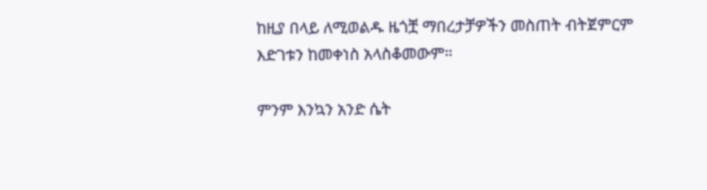ከዚያ በላይ ለሚወልዱ ዜጎቿ ማበረታቻዎችን መስጠት ብትጀምርም እድገቱን ከመቀነስ አላስቆመውም።

ምንም እንኳን አንድ ሴት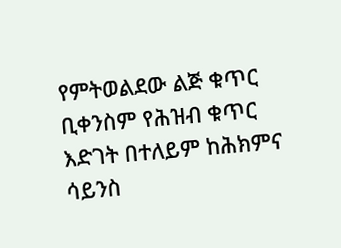የምትወልደው ልጅ ቁጥር ቢቀንስም የሕዝብ ቁጥር እድገት በተለይም ከሕክምና ሳይንስ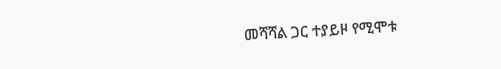መሻሻል ጋር ተያይዞ የሚሞቱ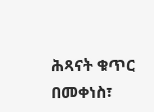ሕጻናት ቁጥር በመቀነስ፣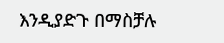እንዲያድጉ በማስቻሉ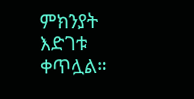ምክንያት እድገቱ ቀጥሏል።